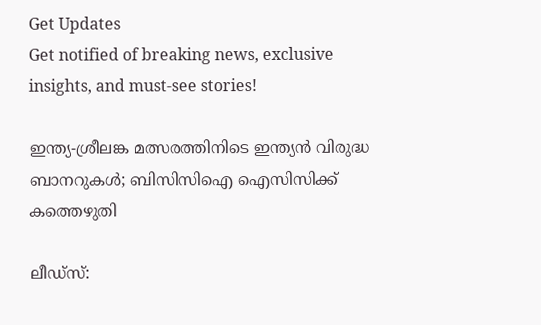Get Updates
Get notified of breaking news, exclusive insights, and must-see stories!

ഇന്ത്യ-ശ്രീലങ്ക മത്സരത്തിനിടെ ഇന്ത്യന്‍ വിരുദ്ധ ബാനറുകള്‍; ബിസിസിഐ ഐസിസിക്ക് കത്തെഴുതി

ലീഡ്‌സ്: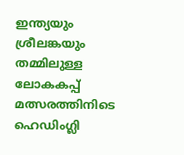ഇന്ത്യയും ശ്രീലങ്കയും തമ്മിലുള്ള ലോകകപ്പ് മത്സരത്തിനിടെ ഹെഡിംഗ്ലി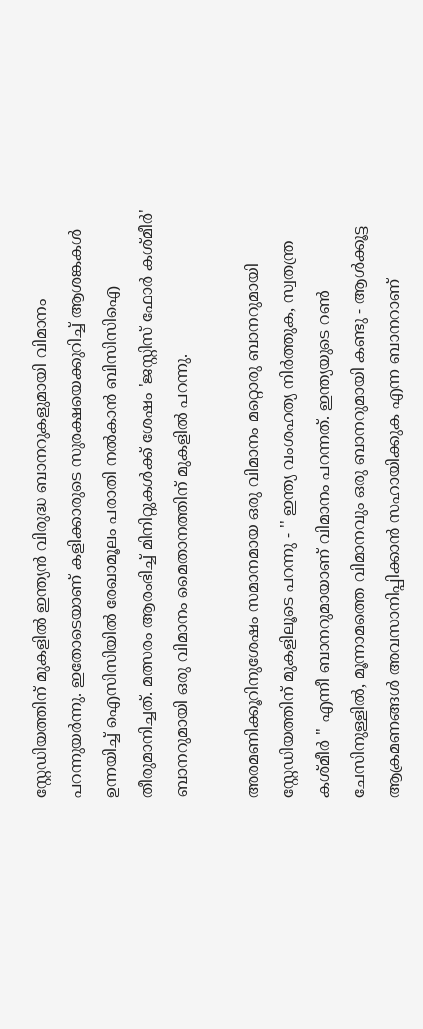സ്റ്റേഡിയത്തിന് മുകളില്‍ ഇന്ത്യന്‍ വിരുദ്ധ ബാനറുകളുമായി വിമാനം പറന്നുയര്‍ന്നു. ഇതോടെയാണ് കളിക്കാരുടെ സുരക്ഷയെക്കുറിച്ച് ആശങ്കകള്‍ ഉന്നയിച്ച് ഐസിസിയില്‍ രേഖാമൂലം പരാതി നല്‍കാന്‍ ബിസിസിഐ തീരുമാനിച്ചത്. മത്സരം ആരംഭിച്ച് മിനിറ്റുകള്‍ക്ക് ശേഷം 'ജസ്റ്റിസ് ഫോര്‍ കശ്മീര്‍' ബാനറുമായി ഒരു വിമാനം മൈതാനത്തിന് മുകളില്‍ പറന്നു.

അരമണിക്കൂറിനുശേഷം സമാനമായ ഒരു വിമാനം മറ്റൊരു ബാനറുമായി സ്റ്റേഡിയത്തിന് മുകളിലൂടെ പറന്നു - '' ഇന്ത്യ വംശഹത്യ നിര്‍ത്തുക, സ്വതന്ത്ര കശ്മീര്‍ '' എന്നീ ബാനറുമായാണ് വിമാനം പറന്നത്. ഇന്ത്യയുടെ റണ്‍ ചേസിനുള്ളില്‍, മൂന്നാമത്തെ വിമാനവും ഒരു ബാനറുമായി കണ്ടു - ആള്‍ക്കൂട്ട ആക്രമണങ്ങള്‍ അവസാനിപ്പിക്കാന്‍ സഹായിക്കുക എന്ന ബാനറാണ്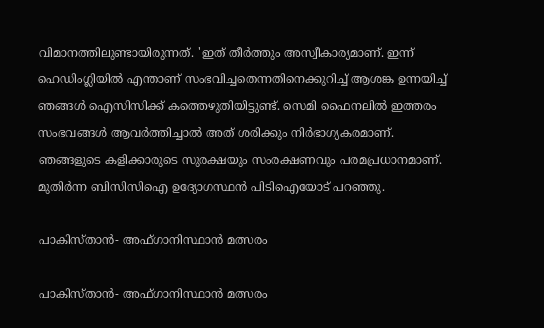വിമാനത്തിലുണ്ടായിരുന്നത്. 'ഇത് തീര്‍ത്തും അസ്വീകാര്യമാണ്. ഇന്ന് ഹെഡിംഗ്ലിയില്‍ എന്താണ് സംഭവിച്ചതെന്നതിനെക്കുറിച്ച് ആശങ്ക ഉന്നയിച്ച് ഞങ്ങള്‍ ഐസിസിക്ക് കത്തെഴുതിയിട്ടുണ്ട്. സെമി ഫൈനലില്‍ ഇത്തരം സംഭവങ്ങള്‍ ആവര്‍ത്തിച്ചാല്‍ അത് ശരിക്കും നിര്‍ഭാഗ്യകരമാണ്. ഞങ്ങളുടെ കളിക്കാരുടെ സുരക്ഷയും സംരക്ഷണവും പരമപ്രധാനമാണ്. മുതിര്‍ന്ന ബിസിസിഐ ഉദ്യോഗസ്ഥന്‍ പിടിഐയോട് പറഞ്ഞു.

പാകിസ്താന്‍- അഫ്ഗാനിസ്ഥാന്‍ മത്സരം

പാകിസ്താന്‍- അഫ്ഗാനിസ്ഥാന്‍ മത്സരം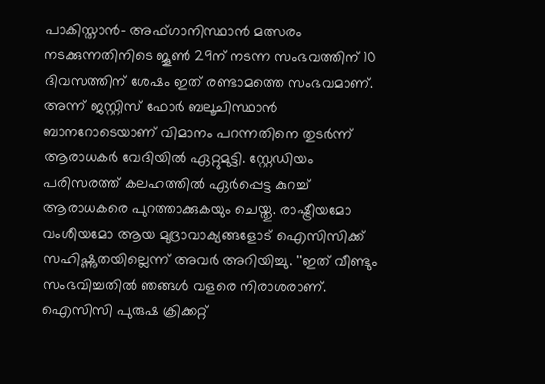പാകിസ്താന്‍- അഫ്ഗാനിസ്ഥാന്‍ മത്സരം നടക്കുന്നതിനിടെ ജൂണ്‍ 29ന് നടന്ന സംഭവത്തിന് 10 ദിവസത്തിന് ശേഷം ഇത് രണ്ടാമത്തെ സംഭവമാണ്. അന്ന് ജസ്റ്റിസ് ഫോര്‍ ബലൂചിസ്ഥാന്‍ ബാനറോടെയാണ് വിമാനം പറന്നതിനെ തുടര്‍ന്ന് ആരാധകര്‍ വേദിയില്‍ ഏറ്റുമുട്ടി. സ്റ്റേഡിയം പരിസരത്ത് കലഹത്തില്‍ ഏര്‍പ്പെട്ട കുറച്ച് ആരാധകരെ പുറത്താക്കുകയും ചെയ്തു. രാഷ്ട്രീയമോ വംശീയമോ ആയ മുദ്രാവാക്യങ്ങളോട് ഐസിസിക്ക് സഹിഷ്ണുതയില്ലെന്ന് അവര്‍ അറിയിച്ചു. ''ഇത് വീണ്ടും സംഭവിച്ചതില്‍ ഞങ്ങള്‍ വളരെ നിരാശരാണ്. ഐസിസി പുരുഷ ക്രിക്കറ്റ്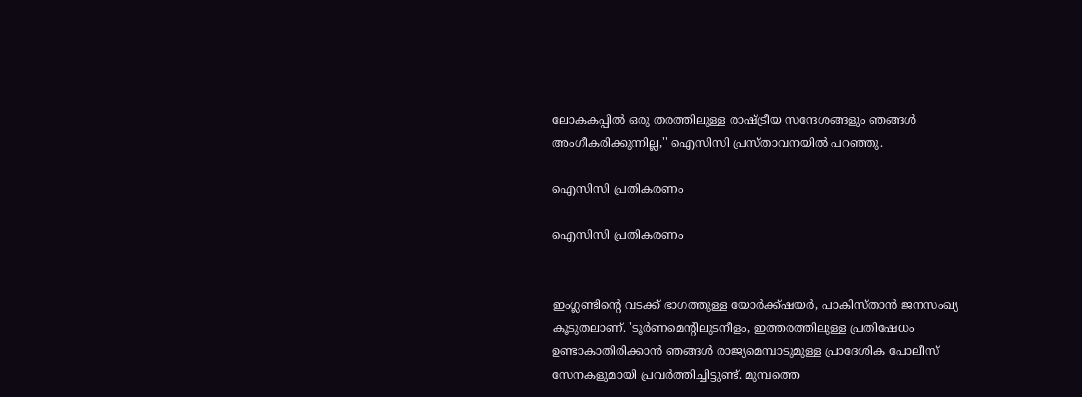ലോകകപ്പില്‍ ഒരു തരത്തിലുള്ള രാഷ്ട്രീയ സന്ദേശങ്ങളും ഞങ്ങള്‍ അംഗീകരിക്കുന്നില്ല,'' ഐസിസി പ്രസ്താവനയില്‍ പറഞ്ഞു.

ഐസിസി പ്രതികരണം

ഐസിസി പ്രതികരണം


ഇംഗ്ലണ്ടിന്റെ വടക്ക് ഭാഗത്തുള്ള യോര്‍ക്ക്ഷയര്‍, പാകിസ്താന്‍ ജനസംഖ്യ കൂടുതലാണ്. 'ടൂര്‍ണമെന്റിലുടനീളം, ഇത്തരത്തിലുള്ള പ്രതിഷേധം ഉണ്ടാകാതിരിക്കാന്‍ ഞങ്ങള്‍ രാജ്യമെമ്പാടുമുള്ള പ്രാദേശിക പോലീസ് സേനകളുമായി പ്രവര്‍ത്തിച്ചിട്ടുണ്ട്. മുമ്പത്തെ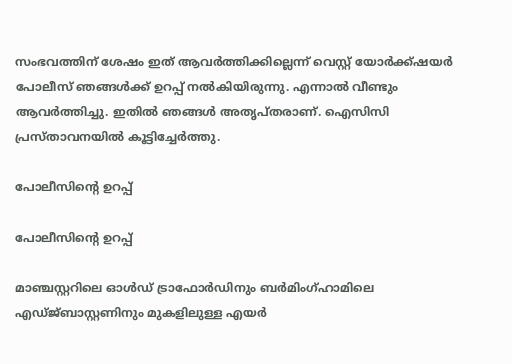സംഭവത്തിന് ശേഷം ഇത് ആവര്‍ത്തിക്കില്ലെന്ന് വെസ്റ്റ് യോര്‍ക്ക്ഷയര്‍ പോലീസ് ഞങ്ങള്‍ക്ക് ഉറപ്പ് നല്‍കിയിരുന്നു. എന്നാല്‍ വീണ്ടും ആവര്‍ത്തിച്ചു. ഇതില്‍ ഞങ്ങള്‍ അതൃപ്തരാണ്. ഐസിസി പ്രസ്താവനയില്‍ കൂട്ടിച്ചേര്‍ത്തു.

പോലീസിന്റെ ഉറപ്പ്

പോലീസിന്റെ ഉറപ്പ്

മാഞ്ചസ്റ്ററിലെ ഓള്‍ഡ് ട്രാഫോര്‍ഡിനും ബര്‍മിംഗ്ഹാമിലെ എഡ്ജ്ബാസ്റ്റണിനും മുകളിലുള്ള എയര്‍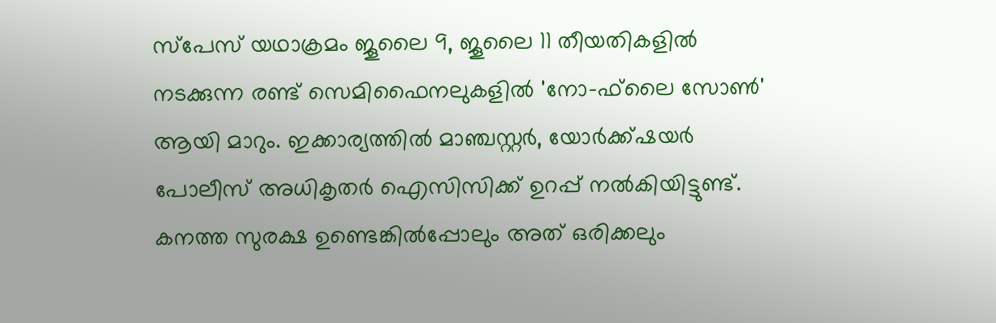സ്‌പേസ് യഥാക്രമം ജൂലൈ 9, ജൂലൈ 11 തീയതികളില്‍ നടക്കുന്ന രണ്ട് സെമിഫൈനലുകളില്‍ 'നോ-ഫ്‌ലൈ സോണ്‍' ആയി മാറും. ഇക്കാര്യത്തില്‍ മാഞ്ചസ്റ്റര്‍, യോര്‍ക്ക്ഷയര്‍ പോലീസ് അധികൃതര്‍ ഐസിസിക്ക് ഉറപ്പ് നല്‍കിയിട്ടുണ്ട്. കനത്ത സുരക്ഷ ഉണ്ടെങ്കില്‍പ്പോലും അത് ഒരിക്കലും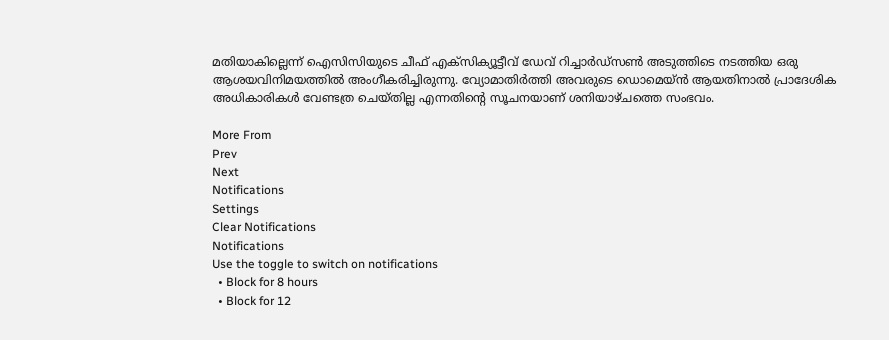മതിയാകില്ലെന്ന് ഐസിസിയുടെ ചീഫ് എക്‌സിക്യൂട്ടീവ് ഡേവ് റിച്ചാര്‍ഡ്‌സണ്‍ അടുത്തിടെ നടത്തിയ ഒരു ആശയവിനിമയത്തില്‍ അംഗീകരിച്ചിരുന്നു. വ്യോമാതിര്‍ത്തി അവരുടെ ഡൊമെയ്ന്‍ ആയതിനാല്‍ പ്രാദേശിക അധികാരികള്‍ വേണ്ടത്ര ചെയ്തില്ല എന്നതിന്റെ സൂചനയാണ് ശനിയാഴ്ചത്തെ സംഭവം.

More From
Prev
Next
Notifications
Settings
Clear Notifications
Notifications
Use the toggle to switch on notifications
  • Block for 8 hours
  • Block for 12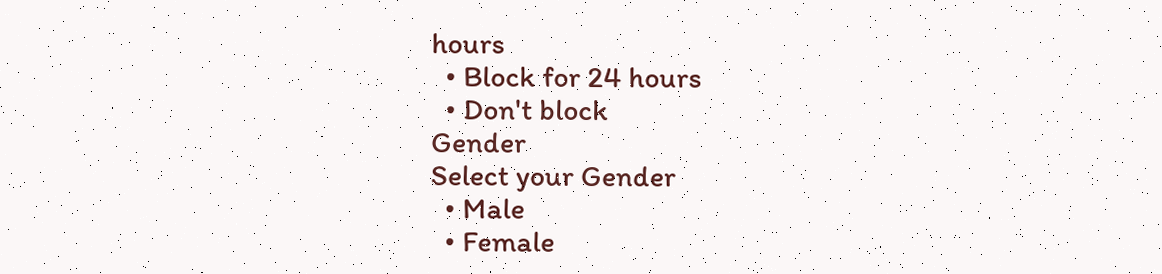hours
  • Block for 24 hours
  • Don't block
Gender
Select your Gender
  • Male
  • Female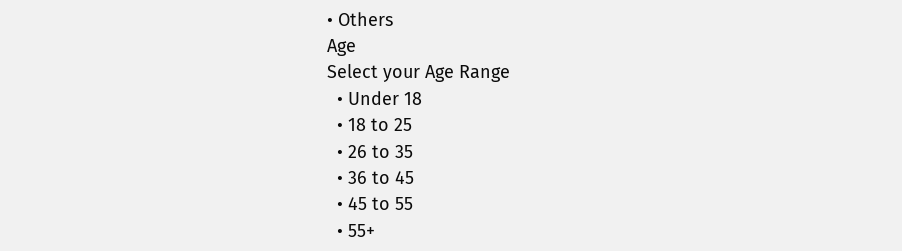• Others
Age
Select your Age Range
  • Under 18
  • 18 to 25
  • 26 to 35
  • 36 to 45
  • 45 to 55
  • 55+